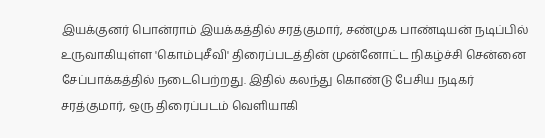இயக்குனர் பொன்ராம் இயக்கத்தில் சரத்குமார், சண்முக பாண்டியன் நடிப்பில் உருவாகியுள்ள 'கொம்புசீவி' திரைப்படத்தின் முன்னோட்ட நிகழ்ச்சி சென்னை சேப்பாக்கத்தில் நடைபெற்றது. இதில் கலந்து கொண்டு பேசிய நடிகர் சரத்குமார், ஒரு திரைப்படம் வெளியாகி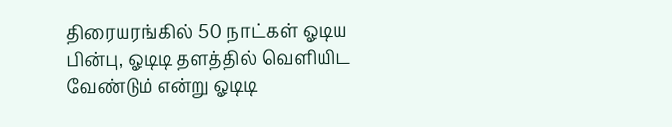திரையரங்கில் 50 நாட்கள் ஓடிய பின்பு, ஓடிடி தளத்தில் வெளியிட வேண்டும் என்று ஓடிடி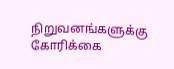நிறுவனங்களுக்கு கோரிக்கை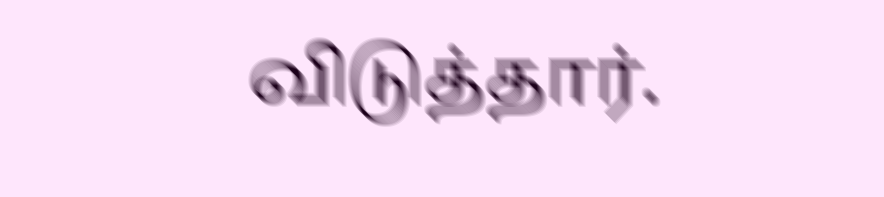விடுத்தார்.